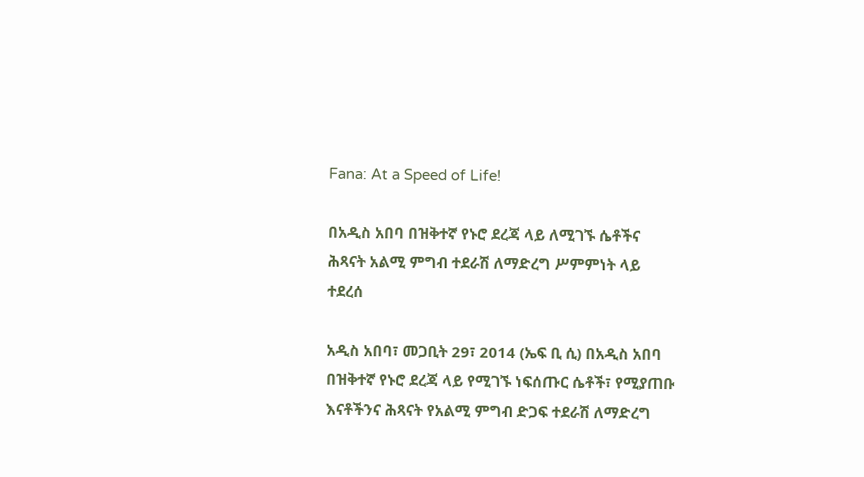Fana: At a Speed of Life!

በአዲስ አበባ በዝቅተኛ የኑሮ ደረጃ ላይ ለሚገኙ ሴቶችና ሕጻናት አልሚ ምግብ ተደራሽ ለማድረግ ሥምምነት ላይ ተደረሰ

አዲስ አበባ፣ መጋቢት 29፣ 2014 (ኤፍ ቢ ሲ) በአዲስ አበባ በዝቅተኛ የኑሮ ደረጃ ላይ የሚገኙ ነፍሰጡር ሴቶች፣ የሚያጠቡ እናቶችንና ሕጻናት የአልሚ ምግብ ድጋፍ ተደራሽ ለማድረግ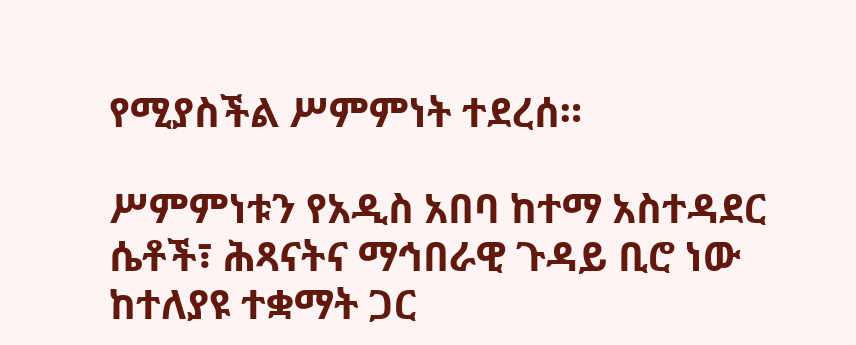የሚያስችል ሥምምነት ተደረሰ።

ሥምምነቱን የአዲስ አበባ ከተማ አስተዳደር ሴቶች፣ ሕጻናትና ማኅበራዊ ጉዳይ ቢሮ ነው ከተለያዩ ተቋማት ጋር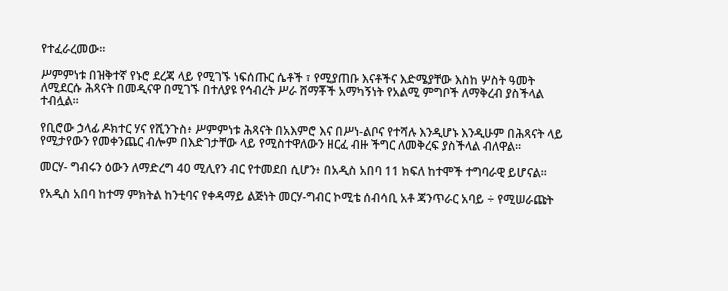የተፈራረመው።

ሥምምነቱ በዝቅተኛ የኑሮ ደረጃ ላይ የሚገኙ ነፍሰጡር ሴቶች ፣ የሚያጠቡ እናቶችና እድሜያቸው እስከ ሦስት ዓመት ለሚደርሱ ሕጻናት በመዲናዋ በሚገኙ በተለያዩ የኅብረት ሥራ ሸማቾች አማካኝነት የአልሚ ምግቦች ለማቅረብ ያስችላል ተብሏል።

የቢሮው ኃላፊ ዶክተር ሃና የሺንጉስ፥ ሥምምነቱ ሕጻናት በአእምሮ እና በሥነ-ልቦና የተሻሉ እንዲሆኑ እንዲሁም በሕጻናት ላይ የሚታየውን የመቀንጨር ብሎም በእድገታቸው ላይ የሚስተዋለውን ዘርፈ ብዙ ችግር ለመቅረፍ ያስችላል ብለዋል።

መርሃ- ግብሩን ዕውን ለማድረግ 40 ሚሊየን ብር የተመደበ ሲሆን፥ በአዲስ አበባ 11 ክፍለ ከተሞች ተግባራዊ ይሆናል፡፡

የአዲስ አበባ ከተማ ምክትል ከንቲባና የቀዳማይ ልጅነት መርሃ-ግብር ኮሚቴ ሰብሳቢ አቶ ጃንጥራር አባይ ÷ የሚሠራጩት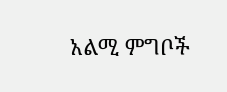አልሚ ምግቦች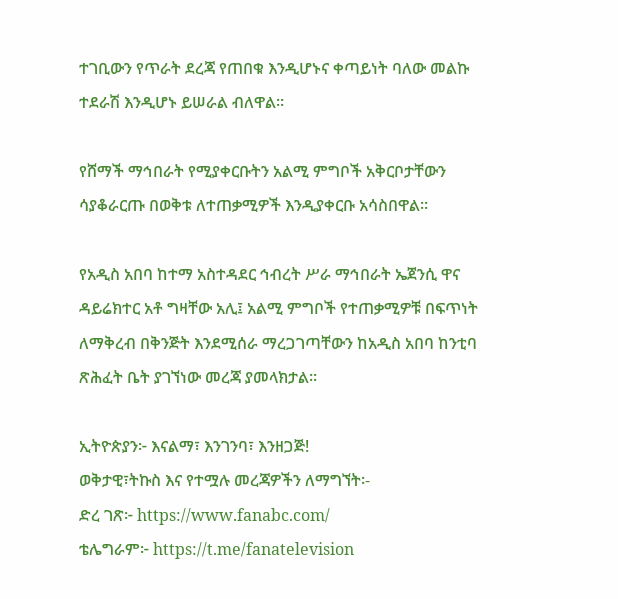ተገቢውን የጥራት ደረጃ የጠበቁ እንዲሆኑና ቀጣይነት ባለው መልኩ ተደራሽ እንዲሆኑ ይሠራል ብለዋል፡፡

የሸማች ማኅበራት የሚያቀርቡትን አልሚ ምግቦች አቅርቦታቸውን ሳያቆራርጡ በወቅቱ ለተጠቃሚዎች እንዲያቀርቡ አሳስበዋል።

የአዲስ አበባ ከተማ አስተዳደር ኅብረት ሥራ ማኅበራት ኤጀንሲ ዋና ዳይሬክተር አቶ ግዛቸው አሊ፤ አልሚ ምግቦች የተጠቃሚዎቹ በፍጥነት ለማቅረብ በቅንጅት እንደሚሰራ ማረጋገጣቸውን ከአዲስ አበባ ከንቲባ ጽሕፈት ቤት ያገኘነው መረጃ ያመላክታል፡፡

ኢትዮጵያን፦ እናልማ፣ እንገንባ፣ እንዘጋጅ!
ወቅታዊ፣ትኩስ እና የተሟሉ መረጃዎችን ለማግኘት፡-
ድረ ገጽ፦ https://www.fanabc.com/
ቴሌግራም፦ https://t.me/fanatelevision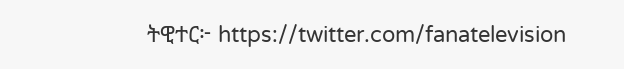ትዊተር፦ https://twitter.com/fanatelevision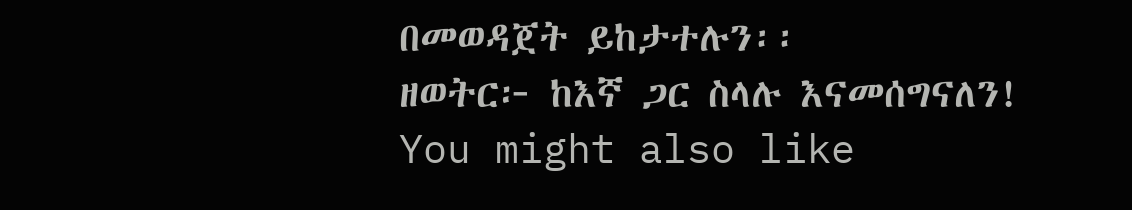በመወዳጀት ይከታተሉን፡፡
ዘወትር፦ ከእኛ ጋር ስላሉ እናመሰግናለን!
You might also like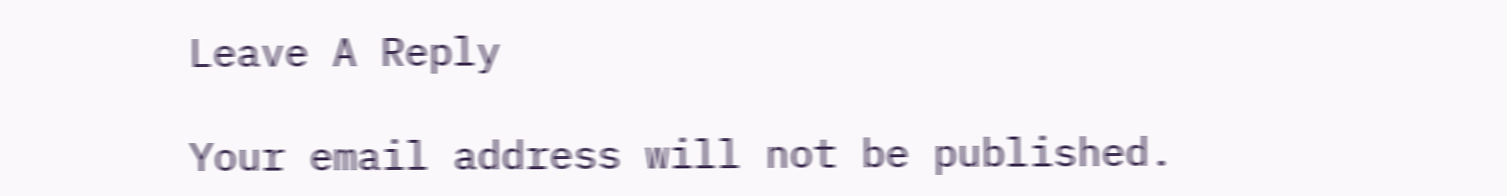Leave A Reply

Your email address will not be published.